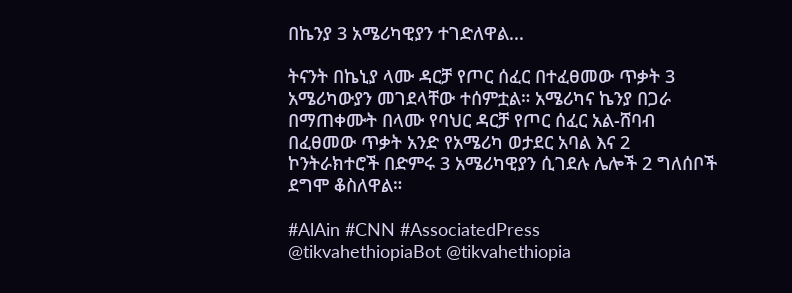በኬንያ 3 አሜሪካዊያን ተገድለዋል...

ትናንት በኬኒያ ላሙ ዳርቻ የጦር ሰፈር በተፈፀመው ጥቃት 3 አሜሪካውያን መገደላቸው ተሰምቷል። አሜሪካና ኬንያ በጋራ በማጠቀሙት በላሙ የባህር ዳርቻ የጦር ሰፈር አል-ሸባብ በፈፀመው ጥቃት አንድ የአሜሪካ ወታደር አባል እና 2 ኮንትራክተሮች በድምሩ 3 አሜሪካዊያን ሲገደሉ ሌሎች 2 ግለሰቦች ደግሞ ቆስለዋል።

#AlAin #CNN #AssociatedPress
@tikvahethiopiaBot @tikvahethiopia